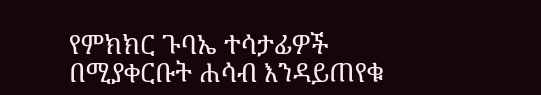የምክክር ጉባኤ ተሳታፊዎች በሚያቀርቡት ሐሳብ እንዳይጠየቁ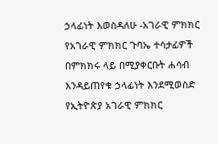ኃላፊነት እወስዳለሁ -አገራዊ ምክክር
የአገራዊ ምክክር ጉባኤ ተሳታፊዎች በምክክሩ ላይ በሚያቀርቡት ሐሳብ እንዳይጠየቁ ኃላፊነት እንደሚወስድ የኢትዮጵያ አገራዊ ምክክር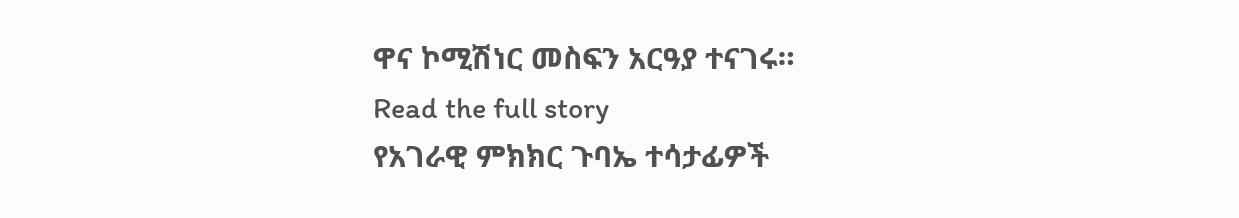ዋና ኮሚሽነር መስፍን አርዓያ ተናገሩ።
Read the full story
የአገራዊ ምክክር ጉባኤ ተሳታፊዎች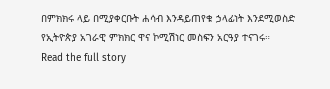በምክክሩ ላይ በሚያቀርቡት ሐሳብ እንዳይጠየቁ ኃላፊነት እንደሚወስድ የኢትዮጵያ አገራዊ ምክክር ዋና ኮሚሽነር መስፍን አርዓያ ተናገሩ።
Read the full story